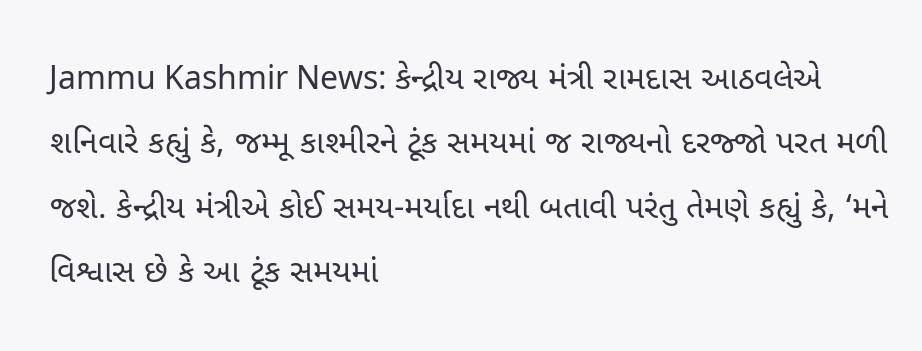Jammu Kashmir News: કેન્દ્રીય રાજ્ય મંત્રી રામદાસ આઠવલેએ શનિવારે કહ્યું કે, જમ્મૂ કાશ્મીરને ટૂંક સમયમાં જ રાજ્યનો દરજ્જો પરત મળી જશે. કેન્દ્રીય મંત્રીએ કોઈ સમય-મર્યાદા નથી બતાવી પરંતુ તેમણે કહ્યું કે, ‘મને વિશ્વાસ છે કે આ ટૂંક સમયમાં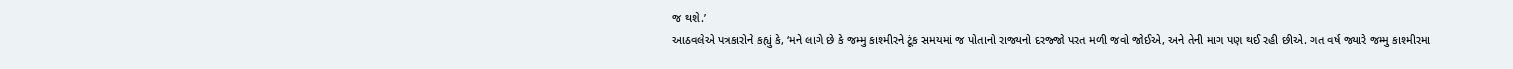જ થશે.’
આઠવલેએ પત્રકારોને કહ્યું કે, ‘મને લાગે છે કે જમ્મુ કાશ્મીરને ટૂંક સમયમાં જ પોતાનો રાજ્યનો દરજ્જો પરત મળી જવો જોઈએ, અને તેની માગ પણ થઈ રહી છીએ. ગત વર્ષ જ્યારે જમ્મુ કાશ્મીરમા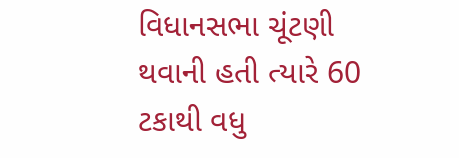વિધાનસભા ચૂંટણી થવાની હતી ત્યારે 60 ટકાથી વધુ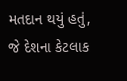મતદાન થયું હતું, જે દેશના કેટલાક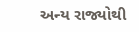અન્ય રાજ્યોથી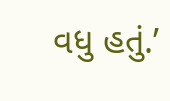વધુ હતું.’